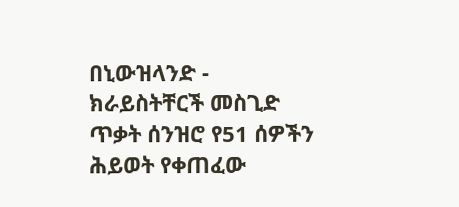በኒውዝላንድ - ክራይስትቸርች መስጊድ ጥቃት ሰንዝሮ የ51 ሰዎችን ሕይወት የቀጠፈው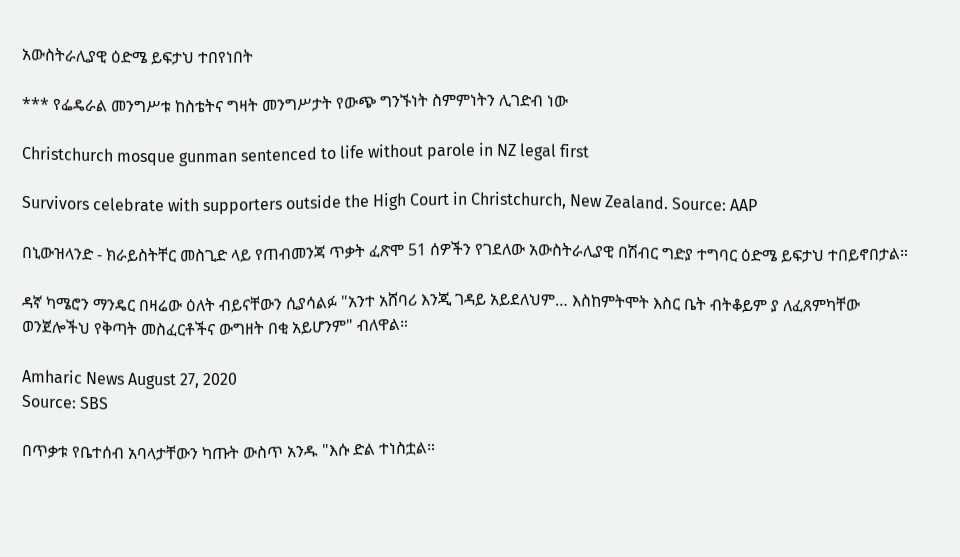አውስትራሊያዊ ዕድሜ ይፍታህ ተበየነበት

*** የፌዴራል መንግሥቱ ከስቴትና ግዛት መንግሥታት የውጭ ግንኙነት ስምምነትን ሊገድብ ነው

Christchurch mosque gunman sentenced to life without parole in NZ legal first

Survivors celebrate with supporters outside the High Court in Christchurch, New Zealand. Source: AAP

በኒውዝላንድ - ክራይስትቸር መስጊድ ላይ የጠብመንጃ ጥቃት ፈጽሞ 51 ሰዎችን የገደለው አውስትራሊያዊ በሽብር ግድያ ተግባር ዕድሜ ይፍታህ ተበይኖበታል።

ዳኛ ካሜሮን ማንዴር በዛሬው ዕለት ብይናቸውን ሲያሳልፉ "አንተ አሸባሪ እንጂ ገዳይ አይደለህም… እስከምትሞት እስር ቤት ብትቆይም ያ ለፈጸምካቸው ወንጀሎችህ የቅጣት መስፈርቶችና ውግዘት በቂ አይሆንም" ብለዋል።

Amharic News August 27, 2020
Source: SBS

በጥቃቱ የቤተሰብ አባላታቸውን ካጡት ውስጥ አንዱ "እሱ ድል ተነስቷል።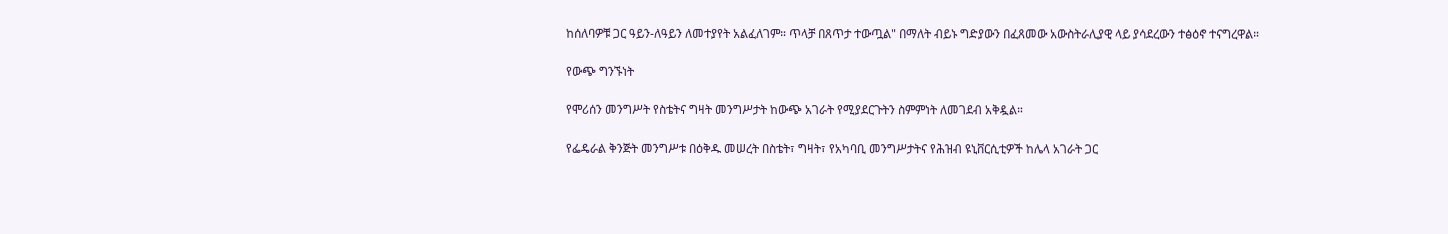ከሰለባዎቹ ጋር ዓይን-ለዓይን ለመተያየት አልፈለገም። ጥላቻ በጸጥታ ተውጧል" በማለት ብይኑ ግድያውን በፈጸመው አውስትራሊያዊ ላይ ያሳደረውን ተፅዕኖ ተናግረዋል።

የውጭ ግንኙነት

የሞሪሰን መንግሥት የስቴትና ግዛት መንግሥታት ከውጭ አገራት የሚያደርጉትን ስምምነት ለመገደብ አቅዷል።

የፌዴራል ቅንጅት መንግሥቱ በዕቅዱ መሠረት በስቴት፣ ግዛት፣ የአካባቢ መንግሥታትና የሕዝብ ዩኒቨርሲቲዎች ከሌላ አገራት ጋር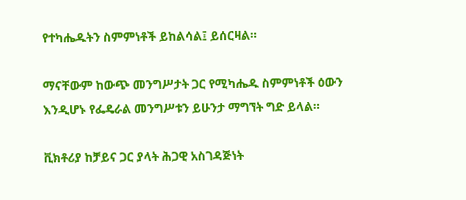የተካሔዱትን ስምምነቶች ይከልሳል፤ ይሰርዛል።

ማናቸውም ከውጭ መንግሥታት ጋር የሚካሔዱ ስምምነቶች ዕውን እንዲሆኑ የፌዴራል መንግሥቱን ይሁንታ ማግኘት ግድ ይላል።

ቪክቶሪያ ከቻይና ጋር ያላት ሕጋዊ አስገዳጅነት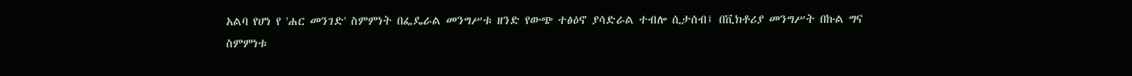አልባ የሆነ የ 'ሐር መንገድ' ስምምነት በፌዴራል መንግሥቱ ዘንድ የውጭ ተፅዕኖ ያሳድራል ተብሎ ሲታሰብ፤ በቪክቶሪያ መንግሥት በኩል ግና ስምምነቱ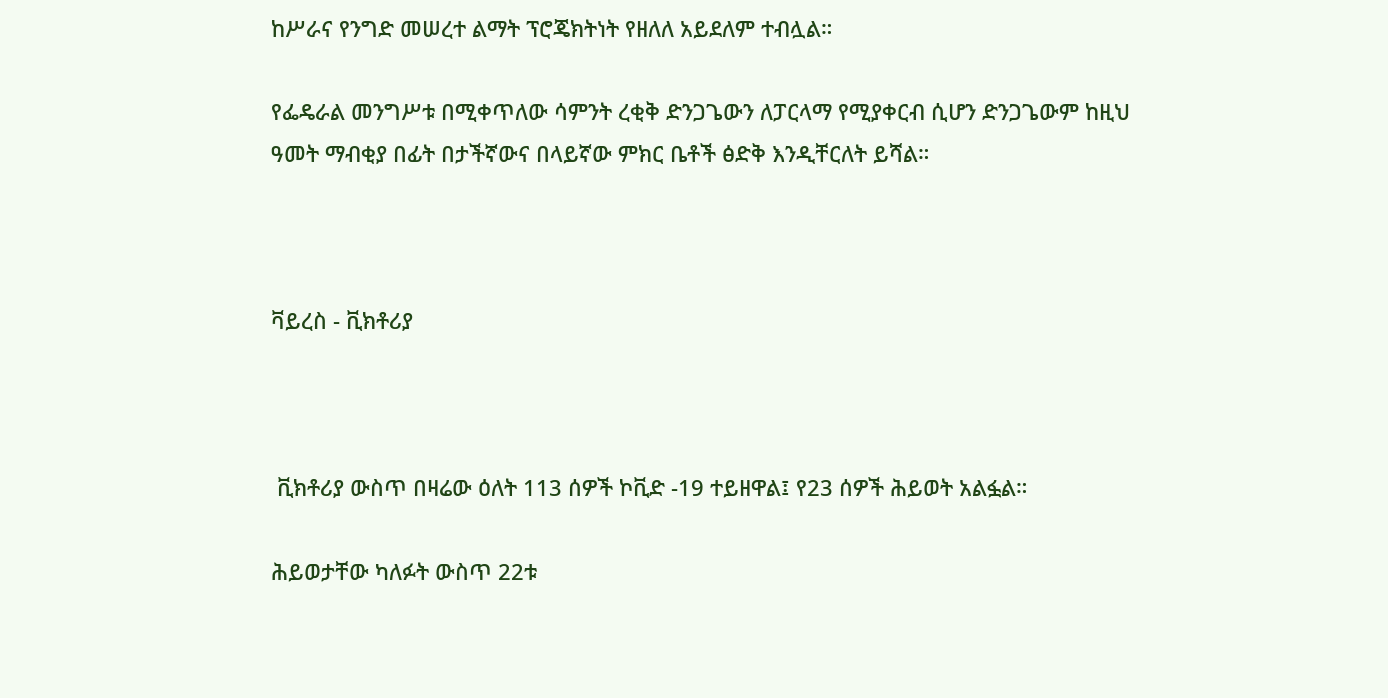ከሥራና የንግድ መሠረተ ልማት ፕሮጄክትነት የዘለለ አይደለም ተብሏል።

የፌዴራል መንግሥቱ በሚቀጥለው ሳምንት ረቂቅ ድንጋጌውን ለፓርላማ የሚያቀርብ ሲሆን ድንጋጌውም ከዚህ ዓመት ማብቂያ በፊት በታችኛውና በላይኛው ምክር ቤቶች ፅድቅ እንዲቸርለት ይሻል።



ቫይረስ - ቪክቶሪያ



 ቪክቶሪያ ውስጥ በዛሬው ዕለት 113 ሰዎች ኮቪድ -19 ተይዘዋል፤ የ23 ሰዎች ሕይወት አልፏል።

ሕይወታቸው ካለፉት ውስጥ 22ቱ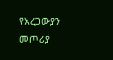የአረጋውያን መጦሪያ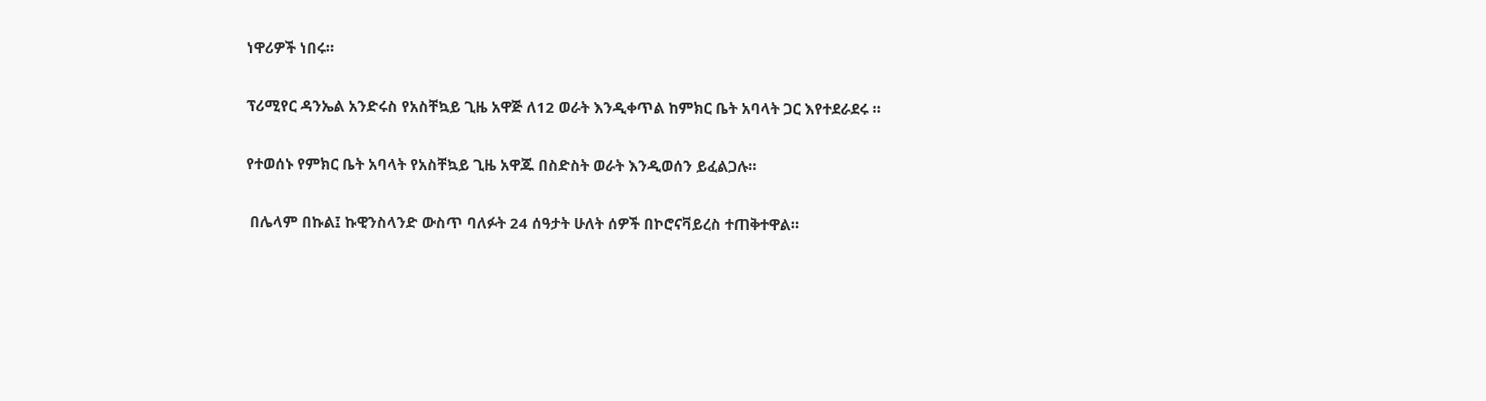ነዋሪዎች ነበሩ።

ፕሪሚየር ዳንኤል አንድሩስ የአስቸኳይ ጊዜ አዋጅ ለ12 ወራት እንዲቀጥል ከምክር ቤት አባላት ጋር እየተደራደሩ ።

የተወሰኑ የምክር ቤት አባላት የአስቸኳይ ጊዜ አዋጁ በስድስት ወራት እንዲወሰን ይፈልጋሉ።

 በሌላም በኩል፤ ኩዊንስላንድ ውስጥ ባለፉት 24 ሰዓታት ሁለት ሰዎች በኮሮናቫይረስ ተጠቅተዋል።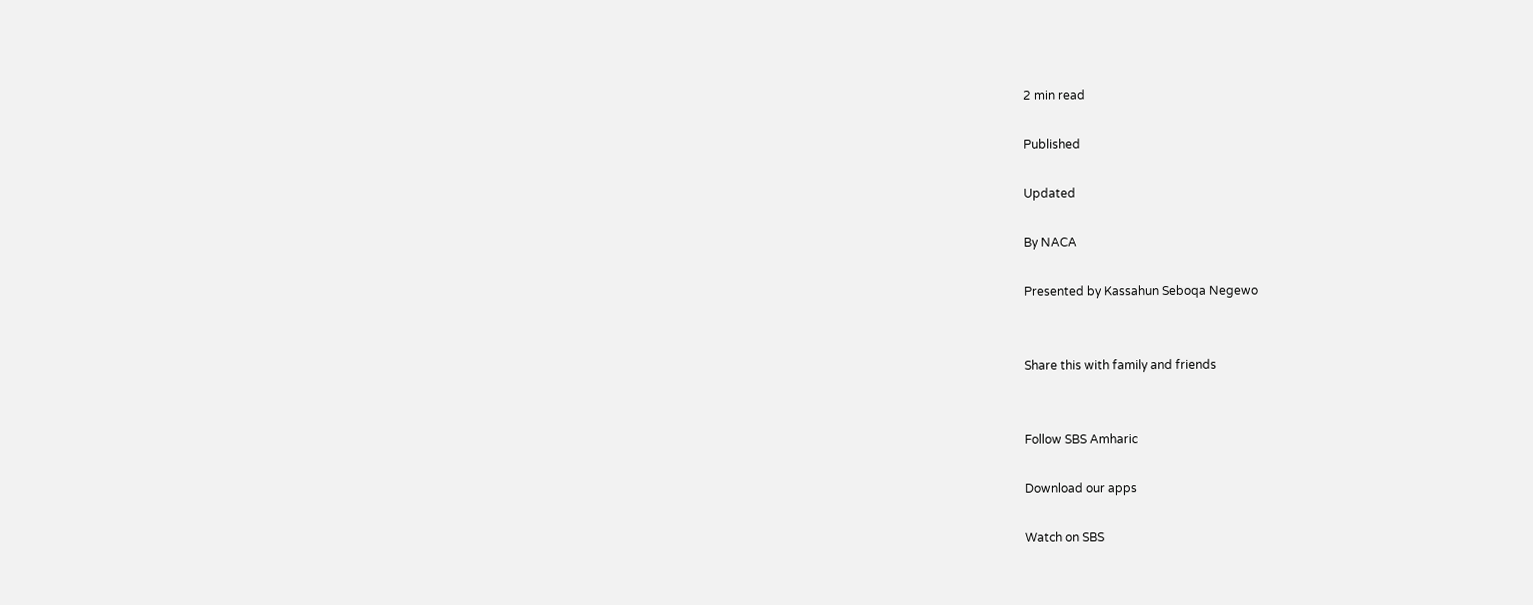2 min read

Published

Updated

By NACA

Presented by Kassahun Seboqa Negewo


Share this with family and friends


Follow SBS Amharic

Download our apps

Watch on SBS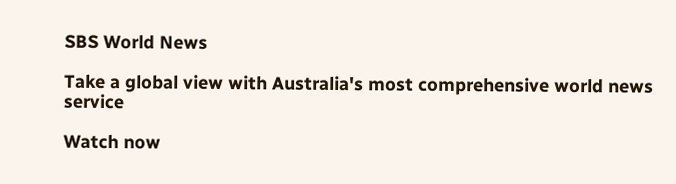SBS World News

Take a global view with Australia's most comprehensive world news service

Watch now